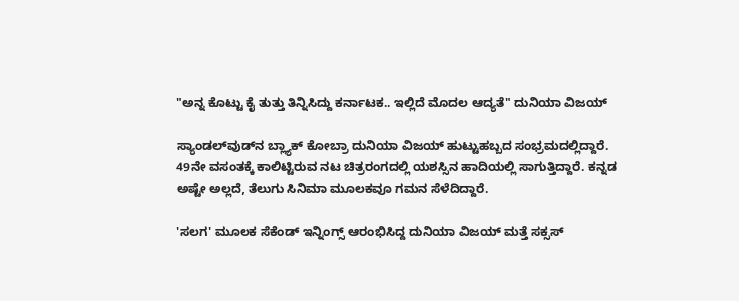"ಅನ್ನ ಕೊಟ್ಟು ಕೈ ತುತ್ತು ತಿನ್ನಿಸಿದ್ದು ಕರ್ನಾಟಕ.. ಇಲ್ಲಿದೆ ಮೊದಲ ಆದ್ಯತೆ" ದುನಿಯಾ ವಿಜಯ್

ಸ್ಯಾಂಡಲ್‌ವುಡ್‌ನ ಬ್ಲ್ಯಾಕ್ ಕೋಬ್ರಾ ದುನಿಯಾ ವಿಜಯ್ ಹುಟ್ಟುಹಬ್ಬದ ಸಂಭ್ರಮದಲ್ಲಿದ್ದಾರೆ. 49ನೇ ವಸಂತಕ್ಕೆ ಕಾಲಿಟ್ಟಿರುವ ನಟ ಚಿತ್ರರಂಗದಲ್ಲಿ ಯಶಸ್ಸಿನ ಹಾದಿಯಲ್ಲಿ ಸಾಗುತ್ತಿದ್ದಾರೆ. ಕನ್ನಡ ಅಷ್ಟೇ ಅಲ್ಲದೆ, ತೆಲುಗು ಸಿನಿಮಾ ಮೂಲಕವೂ ಗಮನ ಸೆಳೆದಿದ್ದಾರೆ.

'ಸಲಗ' ಮೂಲಕ ಸೆಕೆಂಡ್ ಇನ್ನಿಂಗ್ಸ್ ಆರಂಭಿಸಿದ್ದ ದುನಿಯಾ ವಿಜಯ್‌ ಮತ್ತೆ ಸಕ್ಸಸ್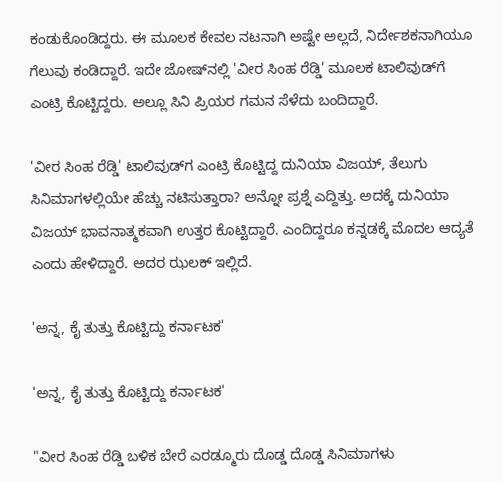ಕಂಡುಕೊಂಡಿದ್ದರು. ಈ ಮೂಲಕ ಕೇವಲ ನಟನಾಗಿ ಅಷ್ಟೇ ಅಲ್ಲದೆ, ನಿರ್ದೇಶಕನಾಗಿಯೂ ಗೆಲುವು ಕಂಡಿದ್ದಾರೆ. ಇದೇ ಜೋಷ್‌ನಲ್ಲಿ 'ವೀರ ಸಿಂಹ ರೆಡ್ಡಿ' ಮೂಲಕ ಟಾಲಿವುಡ್‌ಗೆ ಎಂಟ್ರಿ ಕೊಟ್ಟಿದ್ದರು. ಅಲ್ಲೂ ಸಿನಿ ಪ್ರಿಯರ ಗಮನ ಸೆಳೆದು ಬಂದಿದ್ದಾರೆ.

'ವೀರ ಸಿಂಹ ರೆಡ್ಡಿ' ಟಾಲಿವುಡ್‌ಗ ಎಂಟ್ರಿ ಕೊಟ್ಟಿದ್ದ ದುನಿಯಾ ವಿಜಯ್, ತೆಲುಗು ಸಿನಿಮಾಗಳಲ್ಲಿಯೇ ಹೆಚ್ಚು ನಟಿಸುತ್ತಾರಾ? ಅನ್ನೋ ಪ್ರಶ್ನೆ ಎದ್ದಿತ್ತು. ಅದಕ್ಕೆ ದುನಿಯಾ ವಿಜಯ್ ಭಾವನಾತ್ಮಕವಾಗಿ ಉತ್ತರ ಕೊಟ್ಟಿದ್ದಾರೆ. ಎಂದಿದ್ದರೂ ಕನ್ನಡಕ್ಕೆ ಮೊದಲ ಆದ್ಯತೆ ಎಂದು ಹೇಳಿದ್ದಾರೆ. ಅದರ ಝಲಕ್ ಇಲ್ಲಿದೆ.

'ಅನ್ನ, ಕೈ ತುತ್ತು ಕೊಟ್ಟಿದ್ದು ಕರ್ನಾಟಕ'

'ಅನ್ನ, ಕೈ ತುತ್ತು ಕೊಟ್ಟಿದ್ದು ಕರ್ನಾಟಕ'

"ವೀರ ಸಿಂಹ ರೆಡ್ಡಿ ಬಳಿಕ ಬೇರೆ ಎರಡ್ಮೂರು ದೊಡ್ಡ ದೊಡ್ಡ ಸಿನಿಮಾಗಳು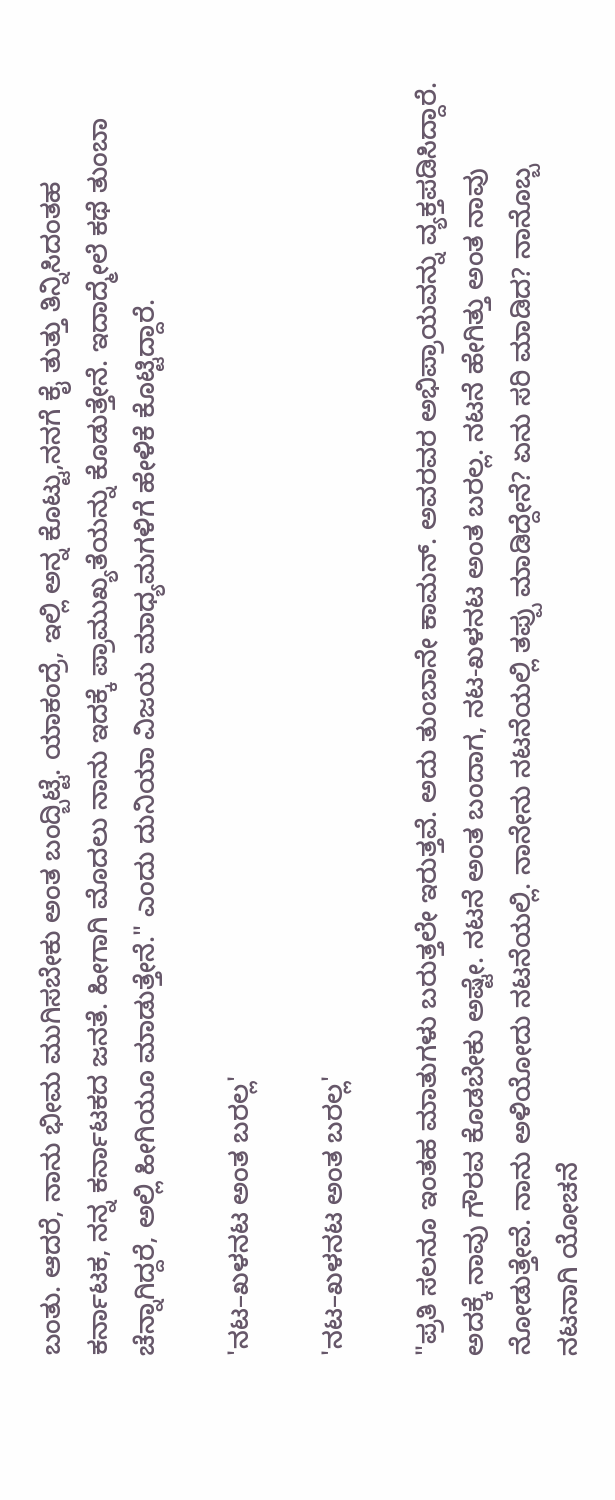ಬಂತು. ಆದರೆ, ನಾನು ಭೀಮ ಮುಗಿಸಬೇಕು ಅಂತ ಬಂದ್ಬಿಟ್ಟೆ. ಯಾಕಂದ್ರೆ, ಇಲ್ಲಿ ಅನ್ನ ಕೊಟ್ಟು,ನನಗೆ ಕೈ ತುತ್ತು ತಿನ್ನಿಸಿದಂತಹ ಕರ್ನಾಟಕ, ನನ್ನ ಕರ್ನಾಟಕದ ಜನತೆ. ಹೀಗಾಗಿ ಮೊದಲು ನಾನು ಇದಕ್ಕೆ ಪ್ರಾಮುಖ್ಯತೆಯನ್ನು ಕೊಡುತ್ತೇನೆ. ಇದಾದ್ಮೇಲೆ ಕಥೆ ತುಂಬಾ ಚೆನ್ನಾಗಿದ್ದರೆ, ಅಲ್ಲಿ ಹೀಗಿಯೂ ಮಾಡುತ್ತೇನೆ." ಎಂದು ದುನಿಯಾ ವಿಜಯ ಮಾಧ್ಯಮಗಳಿಗೆ ಹೇಳಿಕೆ ಕೊಟ್ಟಿದ್ದಾರೆ.

'ನಟ–ಖಳನಟ ಅಂತ ಬರಲ್ಲ'

'ನಟ–ಖಳನಟ ಅಂತ ಬರಲ್ಲ'

"ಪ್ರತಿ ಸಲನೂ ಇಂತಹ ಮಾತುಗಳು ಬರುತ್ತಲೇ ಇರುತ್ತವೆ. ಅದು ತುಂಬಾನೇ ಕಾಮನ್. ಅವರವರ ಅಭಿಪ್ರಾಯವನ್ನು ವ್ಯಕ್ತಪಡಿಸಿದ್ದಾರೆ. ಅದಕ್ಕೆ ನಾವು ಗೌರವ ಕೊಡಬೇಕು ಅಷ್ಟೇ. ನಟನೆ ಅಂತ ಬಂದಾಗ, ನಟ-ಖಳನಟ ಅಂತ ಬರಲ್ಲ. ನಟನೆ ಹೇಗಿತ್ತು ಅಂತ ನಾವು ನೋಡುತ್ತೇವೆ. ನಾನು ಅಳಿಯೋದು ನಟನೆಯಲ್ಲಿ. ನಾನೇನು ನಟನೆಯಲ್ಲಿ ತಪ್ಪು ಮಾಡಿದ್ದೇನೆ? ಏನು ಸರಿ ಮಾಡಿದ? ನಾನೊಬ್ಬ ನಟನಾಗಿ ಯೋಚನೆ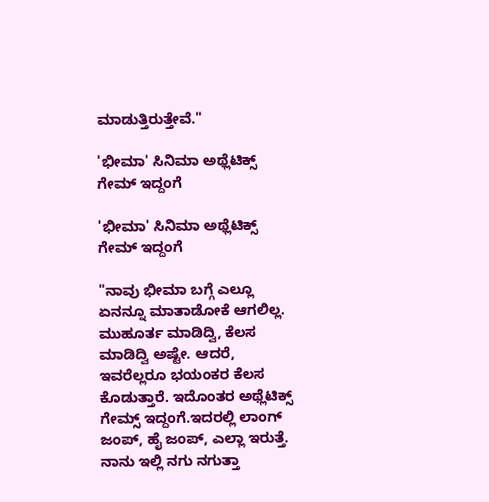ಮಾಡುತ್ತಿರುತ್ತೇವೆ."

'ಭೀಮಾ' ಸಿನಿಮಾ ಅಥ್ಲೆಟಿಕ್ಸ್ ಗೇಮ್ ಇದ್ದಂಗೆ

'ಭೀಮಾ' ಸಿನಿಮಾ ಅಥ್ಲೆಟಿಕ್ಸ್ ಗೇಮ್ ಇದ್ದಂಗೆ

"ನಾವು ಭೀಮಾ ಬಗ್ಗೆ ಎಲ್ಲೂ ಏನನ್ನೂ ಮಾತಾಡೋಕೆ ಆಗಲಿಲ್ಲ. ಮುಹೂರ್ತ ಮಾಡಿದ್ವಿ, ಕೆಲಸ ಮಾಡಿದ್ವಿ ಅಷ್ಟೇ. ಆದರೆ, ಇವರೆಲ್ಲರೂ ಭಯಂಕರ ಕೆಲಸ ಕೊಡುತ್ತಾರೆ. ಇದೊಂತರ ಅಥ್ಲೆಟಿಕ್ಸ್ ಗೇಮ್ಸ್ ಇದ್ದಂಗೆ.ಇದರಲ್ಲಿ ಲಾಂಗ್ ಜಂಪ್, ಹೈ ಜಂಪ್, ಎಲ್ಲಾ ಇರುತ್ತೆ. ನಾನು ಇಲ್ಲಿ ನಗು ನಗುತ್ತಾ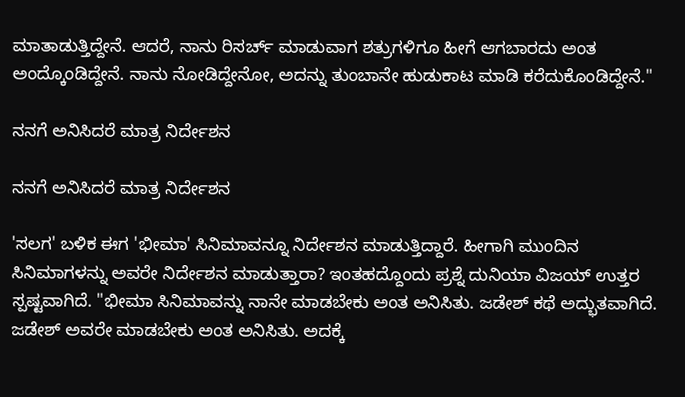ಮಾತಾಡುತ್ತಿದ್ದೇನೆ. ಆದರೆ, ನಾನು ರಿಸರ್ಚ್ ಮಾಡುವಾಗ ಶತ್ರುಗಳಿಗೂ ಹೀಗೆ ಆಗಬಾರದು ಅಂತ ಅಂದ್ಕೊಂಡಿದ್ದೇನೆ. ನಾನು ನೋಡಿದ್ದೇನೋ, ಅದನ್ನು ತುಂಬಾನೇ ಹುಡುಕಾಟ ಮಾಡಿ ಕರೆದುಕೊಂಡಿದ್ದೇನೆ."

ನನಗೆ ಅನಿಸಿದರೆ ಮಾತ್ರ ನಿರ್ದೇಶನ

ನನಗೆ ಅನಿಸಿದರೆ ಮಾತ್ರ ನಿರ್ದೇಶನ

'ಸಲಗ' ಬಳಿಕ ಈಗ 'ಭೀಮಾ' ಸಿನಿಮಾವನ್ನೂ ನಿರ್ದೇಶನ ಮಾಡುತ್ತಿದ್ದಾರೆ. ಹೀಗಾಗಿ ಮುಂದಿನ ಸಿನಿಮಾಗಳನ್ನು ಅವರೇ ನಿರ್ದೇಶನ ಮಾಡುತ್ತಾರಾ? ಇಂತಹದ್ದೊಂದು ಪ್ರಶ್ನೆ ದುನಿಯಾ ವಿಜಯ್ ಉತ್ತರ ಸ್ಪಷ್ಟವಾಗಿದೆ. "ಭೀಮಾ ಸಿನಿಮಾವನ್ನು ನಾನೇ ಮಾಡಬೇಕು ಅಂತ ಅನಿಸಿತು. ಜಡೇಶ್ ಕಥೆ ಅದ್ಭುತವಾಗಿದೆ. ಜಡೇಶ್ ಅವರೇ ಮಾಡಬೇಕು ಅಂತ ಅನಿಸಿತು. ಅದಕ್ಕೆ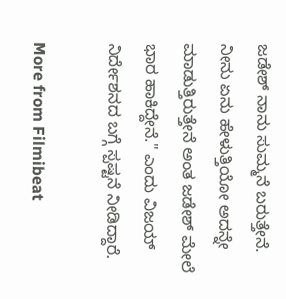ಜಡೇಶ್ ನಾನು ಸುಮ್ಮನೆ ಬರುತ್ತೇನೆ. ನೀನು ಏನು ಹೇಳುತ್ತಿಯೋ ಅದನ್ನೇ ಮಾಡುತ್ತಿರುತ್ತೇನೆ ಅಂತ ಜಡೇಶ್ ಮೇಲೆ ಭಾರ ಹಾಕಿದ್ದೇನೆ." ಎಂದು ವಿಜಯ್ ನಿರ್ದೇಶನದ ಬಗ್ಗೆ ಸ್ಪಷ್ಟನೆ ನೀಡಿದ್ದಾರೆ.

More from Filmibeat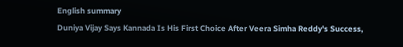English summary
Duniya Vijay Says Kannada Is His First Choice After Veera Simha Reddy's Success,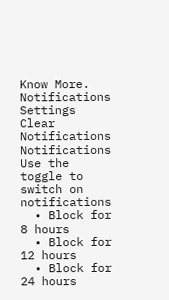Know More.
Notifications
Settings
Clear Notifications
Notifications
Use the toggle to switch on notifications
  • Block for 8 hours
  • Block for 12 hours
  • Block for 24 hours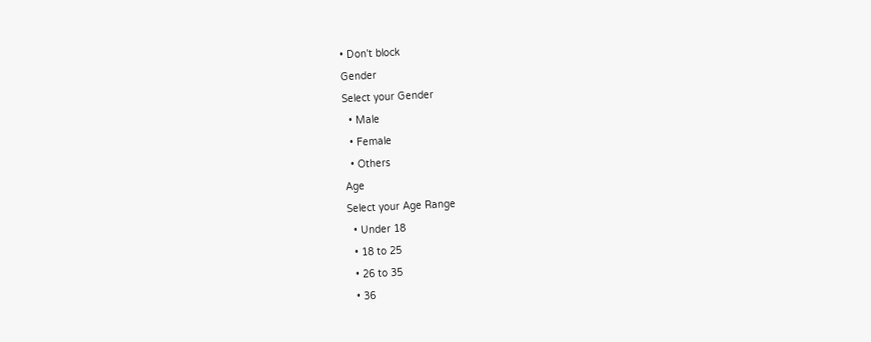• Don't block
Gender
Select your Gender
  • Male
  • Female
  • Others
Age
Select your Age Range
  • Under 18
  • 18 to 25
  • 26 to 35
  • 36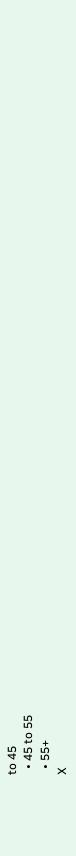to 45
  • 45 to 55
  • 55+
X